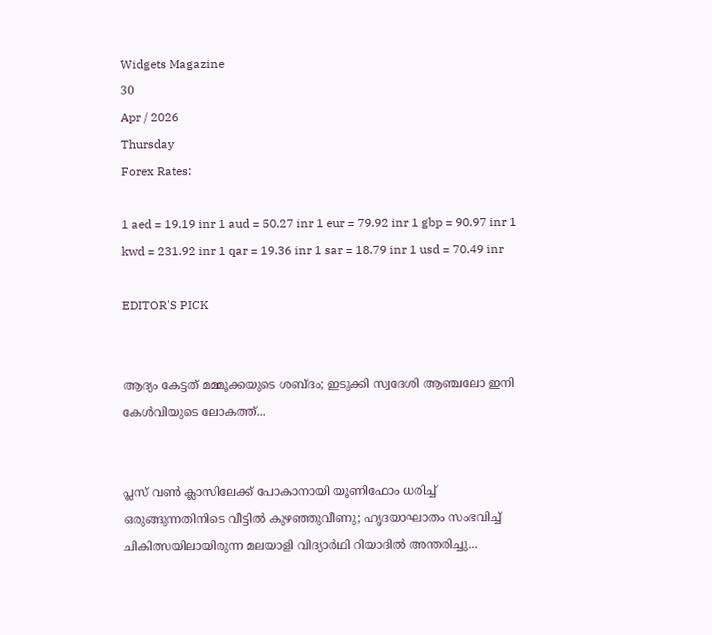Widgets Magazine
30
Apr / 2026
Thursday
Forex Rates:

1 aed = 19.19 inr 1 aud = 50.27 inr 1 eur = 79.92 inr 1 gbp = 90.97 inr 1 kwd = 231.92 inr 1 qar = 19.36 inr 1 sar = 18.79 inr 1 usd = 70.49 inr

EDITOR'S PICK


ആദ്യം കേട്ടത് മമ്മൂക്കയുടെ ശബ്ദം; ഇടുക്കി സ്വദേശി ആഞ്ചലോ ഇനി കേൾവിയുടെ ലോകത്ത്...


പ്ലസ് വൺ ക്ലാസിലേക്ക് പോകാനായി യൂണിഫോം ധരിച്ച് ഒരുങ്ങുന്നതിനിടെ വീട്ടിൽ കുഴഞ്ഞുവീണു; ഹൃദയാഘാതം സംഭവിച്ച് ചികിത്സയിലായിരുന്ന മലയാളി വിദ്യാർഥി റിയാദിൽ അന്തരിച്ചു...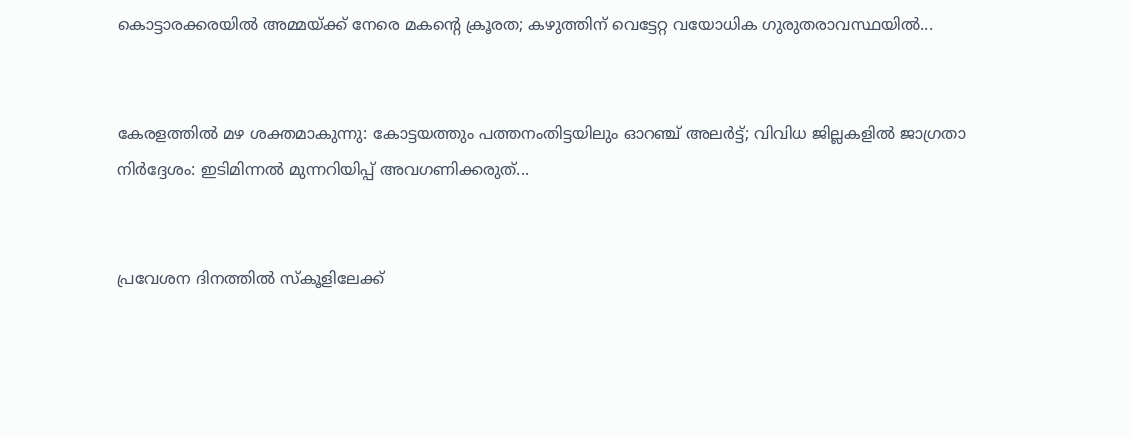കൊട്ടാരക്കരയിൽ അമ്മയ്ക്ക് നേരെ മകന്റെ ക്രൂരത; കഴുത്തിന് വെട്ടേറ്റ വയോധിക ഗുരുതരാവസ്ഥയിൽ...


കേരളത്തിൽ മഴ ശക്തമാകുന്നു: കോട്ടയത്തും പത്തനംതിട്ടയിലും ഓറഞ്ച് അലർട്ട്; വിവിധ ജില്ലകളിൽ ജാഗ്രതാ നിർദ്ദേശം: ഇടിമിന്നൽ മുന്നറിയിപ്പ് അവഗണിക്കരുത്...


പ്രവേശന ദിനത്തിൽ സ്കൂളിലേക്ക്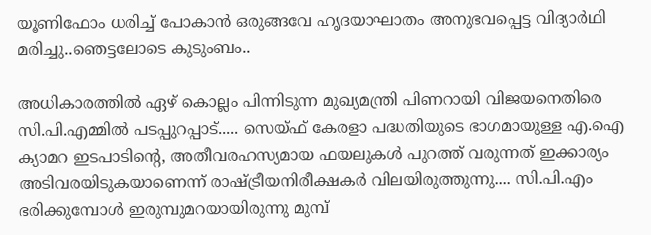യൂണിഫോം ധരിച്ച് പോകാൻ ഒരുങ്ങവേ ഹൃദയാഘാതം അനുഭവപ്പെട്ട വിദ്യാർഥി മരിച്ചു..ഞെട്ടലോടെ കുടുംബം..

അധികാരത്തില്‍ ഏഴ് കൊല്ലം പിന്നിടുന്ന മുഖ്യമന്ത്രി പിണറായി വിജയനെതിരെ സി.പി.എമ്മില്‍ പടപ്പുറപ്പാട്..... സെയ്ഫ് കേരളാ പദ്ധതിയുടെ ഭാഗമായുള്ള എ.ഐ ക്യാമറ ഇടപാടിന്റെ, അതീവരഹസ്യമായ ഫയലുകള്‍ പുറത്ത് വരുന്നത് ഇക്കാര്യം അടിവരയിടുകയാണെന്ന് രാഷ്ട്രീയനിരീക്ഷകര്‍ വിലയിരുത്തുന്നു.... സി.പി.എം ഭരിക്കുമ്പോള്‍ ഇരുമ്പുമറയായിരുന്നു മുമ്പ്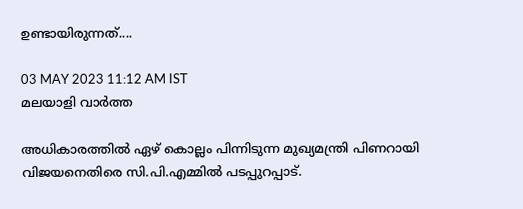ഉണ്ടായിരുന്നത്....

03 MAY 2023 11:12 AM IST
മലയാളി വാര്‍ത്ത

അധികാരത്തില്‍ ഏഴ് കൊല്ലം പിന്നിടുന്ന മുഖ്യമന്ത്രി പിണറായി വിജയനെതിരെ സി.പി.എമ്മില്‍ പടപ്പുറപ്പാട്.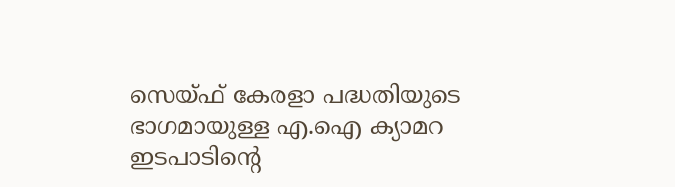സെയ്ഫ് കേരളാ പദ്ധതിയുടെ ഭാഗമായുള്ള എ.ഐ ക്യാമറ ഇടപാടിന്റെ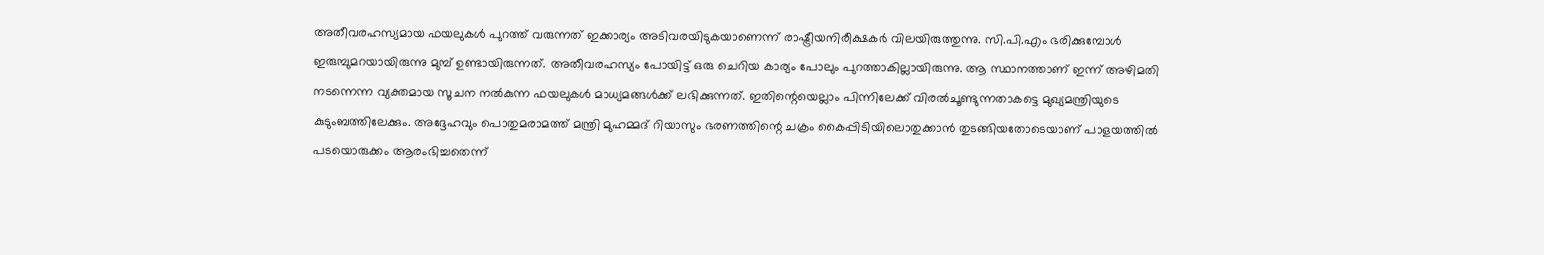അതീവരഹസ്യമായ ഫയലുകള്‍ പുറത്ത് വരുന്നത് ഇക്കാര്യം അടിവരയിടുകയാണെന്ന് രാഷ്ട്രീയനിരീക്ഷകര്‍ വിലയിരുത്തുന്നു. സി.പി.എം ഭരിക്കുമ്പോള്‍ ഇരുമ്പുമറയായിരുന്നു മുമ്പ് ഉണ്ടായിരുന്നത്. അതീവരഹസ്യം പോയിട്ട് ഒരു ചെറിയ കാര്യം പോലും പുറത്താകില്ലായിരുന്നു. ആ സ്ഥാനത്താണ് ഇന്ന് അഴിമതി നടന്നെന്ന വ്യക്തമായ സൂചന നല്‍കുന്ന ഫയലുകള്‍ മാധ്യമങ്ങള്‍ക്ക് ലഭിക്കുന്നത്. ഇതിന്റെയെല്ലാം പിന്നിലേക്ക് വിരല്‍ചൂണ്ടുന്നതാകട്ടെ മുഖ്യമന്ത്രിയുടെ കുടുംബത്തിലേക്കും. അദ്ദേഹവും പൊതുമരാമത്ത് മന്ത്രി മുഹമ്മദ് റിയാസും ഭരണത്തിന്റെ ചക്രം കൈപ്പിടിയിലൊതുക്കാന്‍ തുടങ്ങിയതോടെയാണ് പാളയത്തില്‍ പടയൊരുക്കം ആരംഭിച്ചതെന്ന്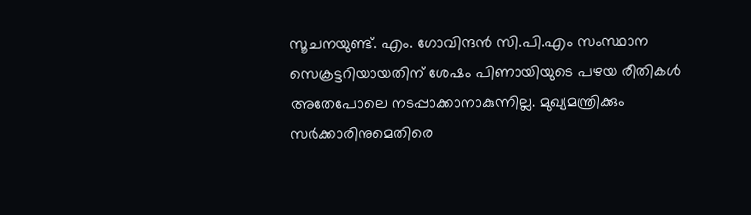സൂചനയുണ്ട്. എം. ഗോവിന്ദന്‍ സി.പി.എം സംസ്ഥാന സെക്രട്ടറിയായതിന് ശേഷം പിണായിയുടെ പഴയ രീതികള്‍ അതേപോലെ നടപ്പാക്കാനാകുന്നില്ല. മുഖ്യമന്ത്രിക്കും സര്‍ക്കാരിനുമെതിരെ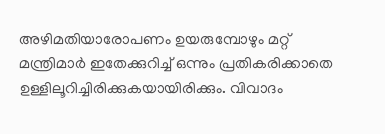അഴിമതിയാരോപണം ഉയരുമ്പോഴും മറ്റ് മന്ത്രിമാര്‍ ഇതേക്കുറിച്ച് ഒന്നും പ്രതികരിക്കാതെ ഉള്ളിലൂറിച്ചിരിക്കുകയായിരിക്കും. വിവാദം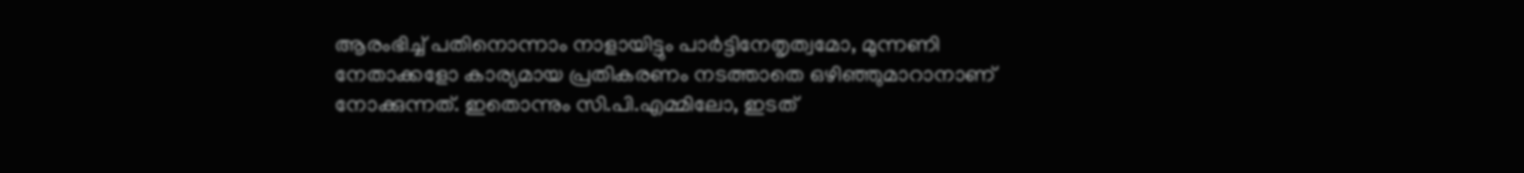ആരംഭിച്ച് പതിനൊന്നാം നാളായിട്ടും പാര്‍ട്ടിനേതൃത്വമോ, മുന്നണി നേതാക്കളോ കാര്യമായ പ്രതികരണം നടത്താതെ ഒഴിഞ്ഞുമാറാനാണ് നോക്കുന്നത്. ഇതൊന്നും സി.പി.എമ്മിലോ, ഇടത്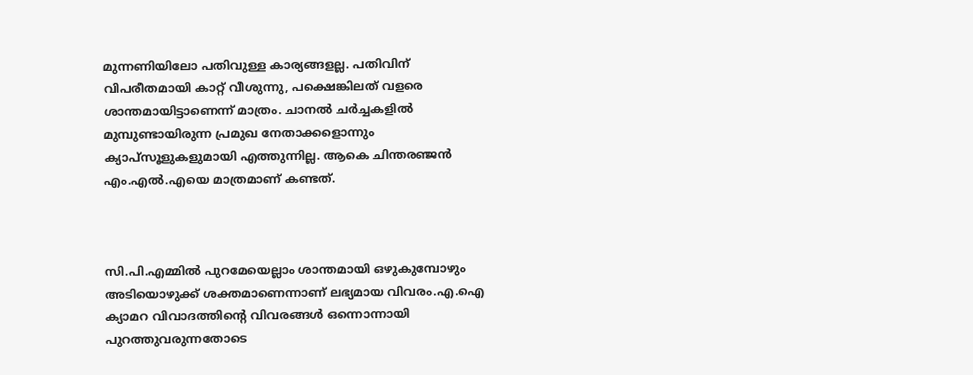മുന്നണിയിലോ പതിവുള്ള കാര്യങ്ങളല്ല. പതിവിന് വിപരീതമായി കാറ്റ് വീശുന്നു, പക്ഷെങ്കിലത് വളരെ ശാന്തമായിട്ടാണെന്ന് മാത്രം. ചാനല്‍ ചര്‍ച്ചകളില്‍ മുമ്പുണ്ടായിരുന്ന പ്രമുഖ നേതാക്കളൊന്നും ക്യാപ്‌സൂളുകളുമായി എത്തുന്നില്ല. ആകെ ചിന്തരഞ്ജന്‍ എം.എല്‍.എയെ മാത്രമാണ് കണ്ടത്.



സി.പി.എമ്മില്‍ പുറമേയെല്ലാം ശാന്തമായി ഒഴുകുമ്പോഴും അടിയൊഴുക്ക് ശക്തമാണെന്നാണ് ലഭ്യമായ വിവരം.എ.ഐ ക്യാമറ വിവാദത്തിന്റെ വിവരങ്ങള്‍ ഒന്നൊന്നായി പുറത്തുവരുന്നതോടെ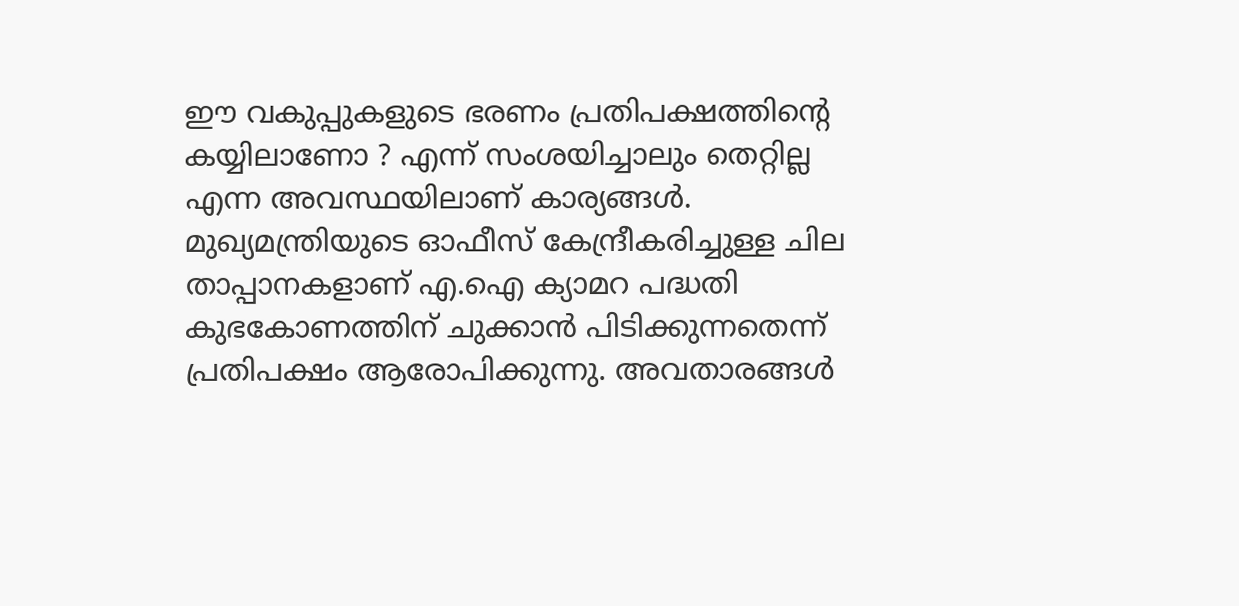ഈ വകുപ്പുകളുടെ ഭരണം പ്രതിപക്ഷത്തിന്റെ കയ്യിലാണോ ? എന്ന് സംശയിച്ചാലും തെറ്റില്ല എന്ന അവസ്ഥയിലാണ് കാര്യങ്ങള്‍. മുഖ്യമന്ത്രിയുടെ ഓഫീസ് കേന്ദ്രീകരിച്ചുള്ള ചില താപ്പാനകളാണ് എ.ഐ ക്യാമറ പദ്ധതി കുഭകോണത്തിന് ചുക്കാന്‍ പിടിക്കുന്നതെന്ന് പ്രതിപക്ഷം ആരോപിക്കുന്നു. അവതാരങ്ങള്‍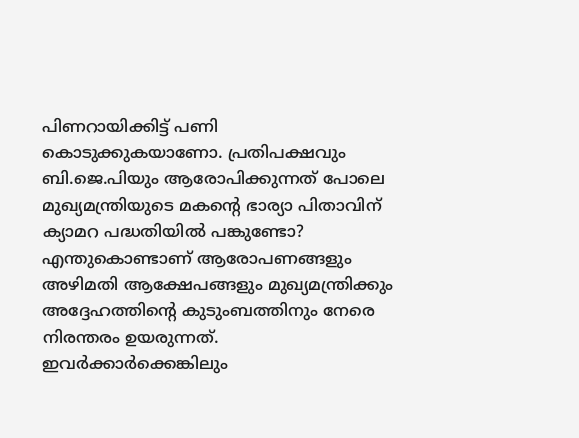പിണറായിക്കിട്ട് പണി കൊടുക്കുകയാണോ. പ്രതിപക്ഷവും ബി.ജെ.പിയും ആരോപിക്കുന്നത് പോലെ മുഖ്യമന്ത്രിയുടെ മകന്റെ ഭാര്യാ പിതാവിന് ക്യാമറ പദ്ധതിയില്‍ പങ്കുണ്ടോ? എന്തുകൊണ്ടാണ് ആരോപണങ്ങളും അഴിമതി ആക്ഷേപങ്ങളും മുഖ്യമന്ത്രിക്കും അദ്ദേഹത്തിന്റെ കുടുംബത്തിനും നേരെ നിരന്തരം ഉയരുന്നത്. ഇവര്‍ക്കാര്‍ക്കെങ്കിലും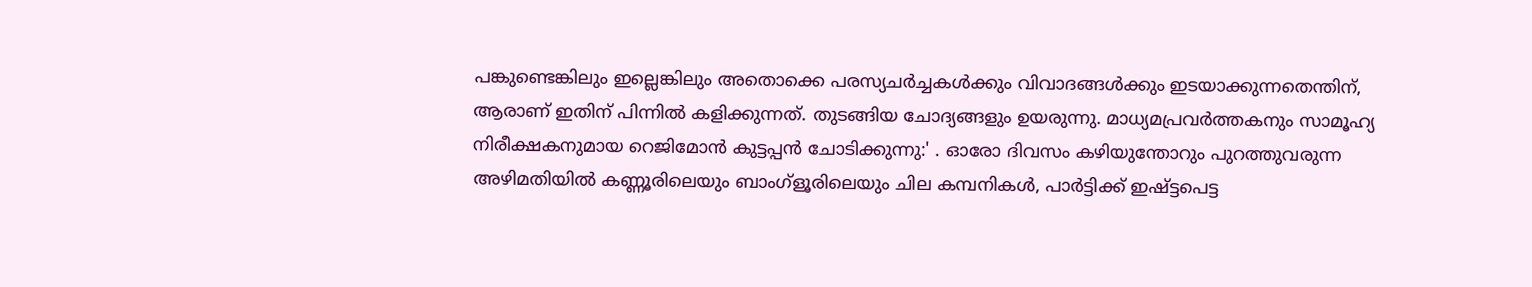പങ്കുണ്ടെങ്കിലും ഇല്ലെങ്കിലും അതൊക്കെ പരസ്യചര്‍ച്ചകള്‍ക്കും വിവാദങ്ങള്‍ക്കും ഇടയാക്കുന്നതെന്തിന്, ആരാണ് ഇതിന് പിന്നില്‍ കളിക്കുന്നത്. തുടങ്ങിയ ചോദ്യങ്ങളും ഉയരുന്നു. മാധ്യമപ്രവര്‍ത്തകനും സാമൂഹ്യ നിരീക്ഷകനുമായ റെജിമോന്‍ കുട്ടപ്പന്‍ ചോടിക്കുന്നു:' . ഓരോ ദിവസം കഴിയുന്തോറും പുറത്തുവരുന്ന അഴിമതിയില്‍ കണ്ണൂരിലെയും ബാംഗ്ളൂരിലെയും ചില കമ്പനികള്‍, പാര്‍ട്ടിക്ക് ഇഷ്ട്ടപെട്ട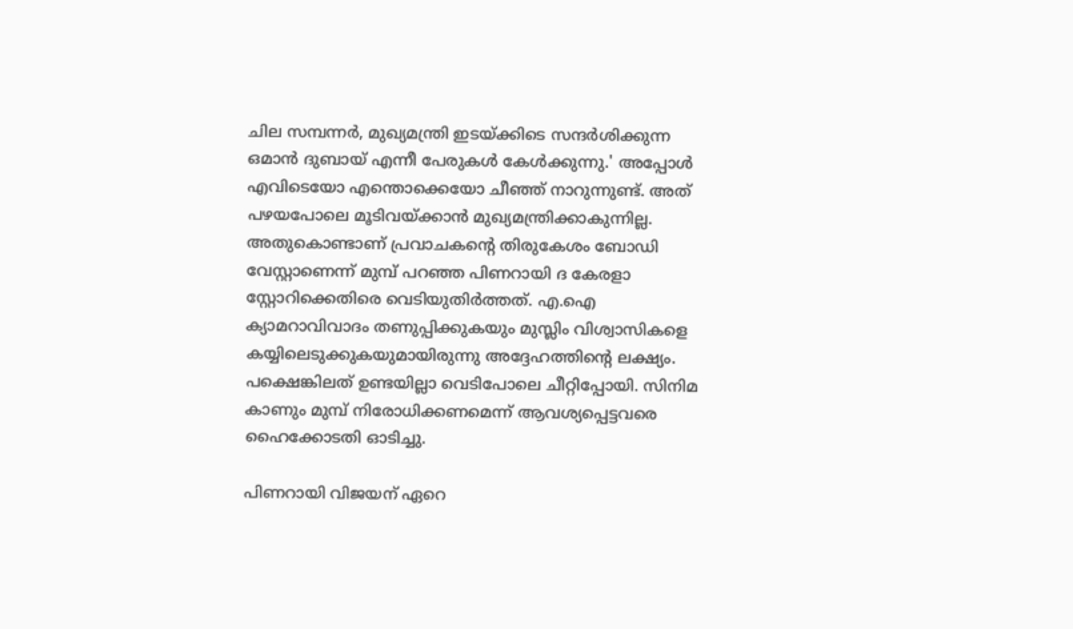ചില സമ്പന്നര്‍, മുഖ്യമന്ത്രി ഇടയ്ക്കിടെ സന്ദര്‍ശിക്കുന്ന ഒമാന്‍ ദുബായ് എന്നീ പേരുകള്‍ കേള്‍ക്കുന്നു.' അപ്പോള്‍ എവിടെയോ എന്തൊക്കെയോ ചീഞ്ഞ് നാറുന്നുണ്ട്. അത് പഴയപോലെ മൂടിവയ്ക്കാന്‍ മുഖ്യമന്ത്രിക്കാകുന്നില്ല. അതുകൊണ്ടാണ് പ്രവാചകന്റെ തിരുകേശം ബോഡി വേസ്റ്റാണെന്ന് മുമ്പ് പറഞ്ഞ പിണറായി ദ കേരളാ സ്റ്റോറിക്കെതിരെ വെടിയുതിര്‍ത്തത്. എ.ഐ ക്യാമറാവിവാദം തണുപ്പിക്കുകയും മുസ്ലിം വിശ്വാസികളെ കയ്യിലെടുക്കുകയുമായിരുന്നു അദ്ദേഹത്തിന്റെ ലക്ഷ്യം. പക്ഷെങ്കിലത് ഉണ്ടയില്ലാ വെടിപോലെ ചീറ്റിപ്പോയി. സിനിമ കാണും മുമ്പ് നിരോധിക്കണമെന്ന് ആവശ്യപ്പെട്ടവരെ ഹൈക്കോടതി ഓടിച്ചു.

പിണറായി വിജയന് ഏറെ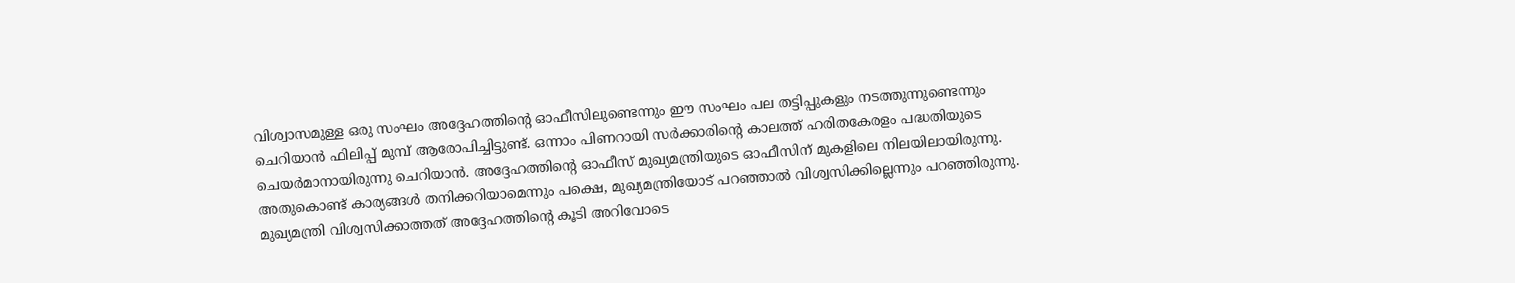വിശ്വാസമുള്ള ഒരു സംഘം അദ്ദേഹത്തിന്റെ ഓഫീസിലുണ്ടെന്നും ഈ സംഘം പല തട്ടിപ്പുകളും നടത്തുന്നുണ്ടെന്നും ചെറിയാന്‍ ഫിലിപ്പ് മുമ്പ് ആരോപിച്ചിട്ടുണ്ട്. ഒന്നാം പിണറായി സര്‍ക്കാരിന്റെ കാലത്ത് ഹരിതകേരളം പദ്ധതിയുടെ ചെയര്‍മാനായിരുന്നു ചെറിയാന്‍. അദ്ദേഹത്തിന്റെ ഓഫീസ് മുഖ്യമന്ത്രിയുടെ ഓഫീസിന് മുകളിലെ നിലയിലായിരുന്നു. അതുകൊണ്ട് കാര്യങ്ങള്‍ തനിക്കറിയാമെന്നും പക്ഷെ, മുഖ്യമന്ത്രിയോട് പറഞ്ഞാല്‍ വിശ്വസിക്കില്ലെന്നും പറഞ്ഞിരുന്നു. മുഖ്യമന്ത്രി വിശ്വസിക്കാത്തത് അദ്ദേഹത്തിന്റെ കൂടി അറിവോടെ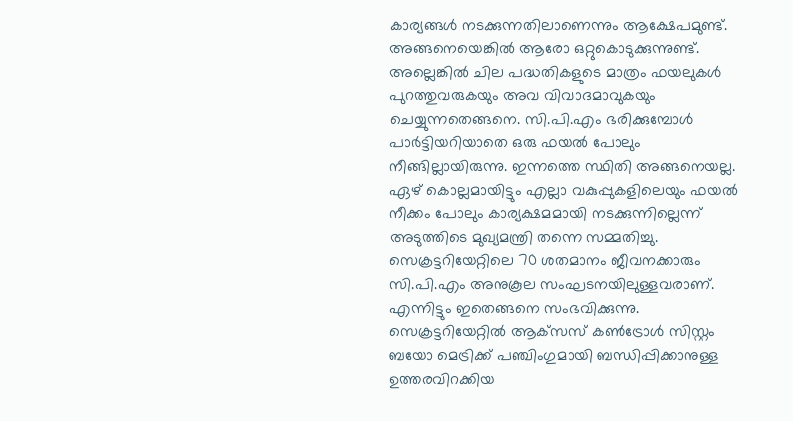കാര്യങ്ങള്‍ നടക്കുന്നതിലാണെന്നും ആക്ഷേപമുണ്ട്. അങ്ങനെയെങ്കില്‍ ആരോ ഒറ്റുകൊടുക്കുന്നുണ്ട്. അല്ലെങ്കില്‍ ചില പദ്ധതികളുടെ മാത്രം ഫയലുകള്‍ പുറത്തുവരുകയും അവ വിവാദമാവുകയും ചെയ്യുന്നതെങ്ങനെ. സി.പി.എം ഭരിക്കുമ്പോള്‍ പാര്‍ട്ടിയറിയാതെ ഒരു ഫയല്‍ പോലും നീങ്ങില്ലായിരുന്നു. ഇന്നത്തെ സ്ഥിതി അങ്ങനെയല്ല. ഏഴ് കൊല്ലമായിട്ടും എല്ലാ വകുപ്പുകളിലെയും ഫയല്‍ നീക്കം പോലും കാര്യക്ഷമമായി നടക്കുന്നില്ലെന്ന് അടുത്തിടെ മുഖ്യമന്ത്രി തന്നെ സമ്മതിച്ചു. സെക്രട്ടറിയേറ്റിലെ 70 ശതമാനം ജീവനക്കാരും സി.പി.എം അനുകൂല സംഘടനയിലുള്ളവരാണ്. എന്നിട്ടും ഇതെങ്ങനെ സംഭവിക്കുന്നു. സെക്രട്ടറിയേറ്റില്‍ ആക്‌സസ് കണ്‍ട്രോള്‍ സിസ്റ്റം ബയോ മെട്രിക്ക് പഞ്ചിംഗുമായി ബന്ധിപ്പിക്കാനുള്ള ഉത്തരവിറക്കിയ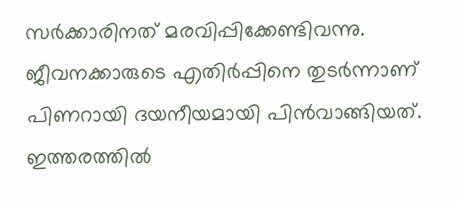സര്‍ക്കാരിനത് മരവിപ്പിക്കേണ്ടിവന്നു. ജീവനക്കാരുടെ എതിര്‍പ്പിനെ തുടര്‍ന്നാണ് പിണറായി ദയനീയമായി പിന്‍വാങ്ങിയത്. ഇത്തരത്തില്‍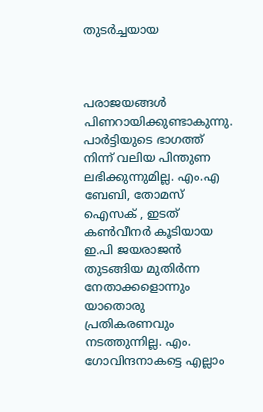തുടര്‍ച്ചയായ



പരാജയങ്ങള്‍ പിണറായിക്കുണ്ടാകുന്നു. പാര്‍ട്ടിയുടെ ഭാഗത്ത് നിന്ന് വലിയ പിന്തുണ ലഭിക്കുന്നുമില്ല. എം.എ ബേബി, തോമസ് ഐസക് , ഇടത് കണ്‍വീനര്‍ കൂടിയായ ഇ.പി ജയരാജന്‍ തുടങ്ങിയ മുതിര്‍ന്ന നേതാക്കളൊന്നും യാതൊരു പ്രതികരണവും നടത്തുന്നില്ല. എം. ഗോവിന്ദനാകട്ടെ എല്ലാം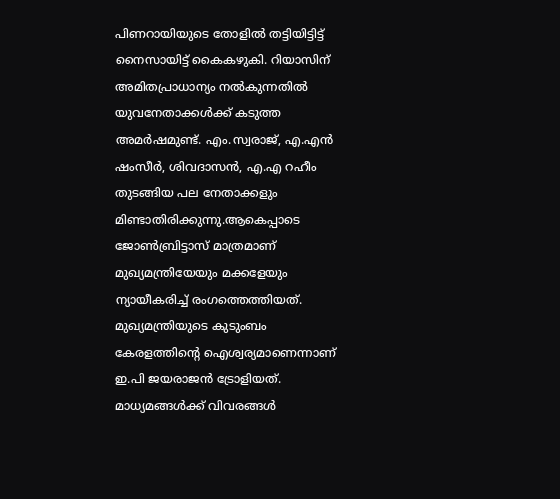പിണറായിയുടെ തോളില്‍ തട്ടിയിട്ടിട്ട് നൈസായിട്ട് കൈകഴുകി. റിയാസിന് അമിതപ്രാധാന്യം നല്‍കുന്നതില്‍ യുവനേതാക്കള്‍ക്ക് കടുത്ത അമര്‍ഷമുണ്ട്. എം.സ്വരാജ്, എ.എന്‍ ഷംസീര്‍, ശിവദാസന്‍, എ.എ റഹീം തുടങ്ങിയ പല നേതാക്കളും മിണ്ടാതിരിക്കുന്നു.ആകെപ്പാടെ ജോണ്‍ബ്രിട്ടാസ് മാത്രമാണ് മുഖ്യമന്ത്രിയേയും മക്കളേയും ന്യായീകരിച്ച് രംഗത്തെത്തിയത്. മുഖ്യമന്ത്രിയുടെ കുടുംബം കേരളത്തിന്റെ ഐശ്വര്യമാണെന്നാണ് ഇ.പി ജയരാജന്‍ ട്രോളിയത്. മാധ്യമങ്ങള്‍ക്ക് വിവരങ്ങള്‍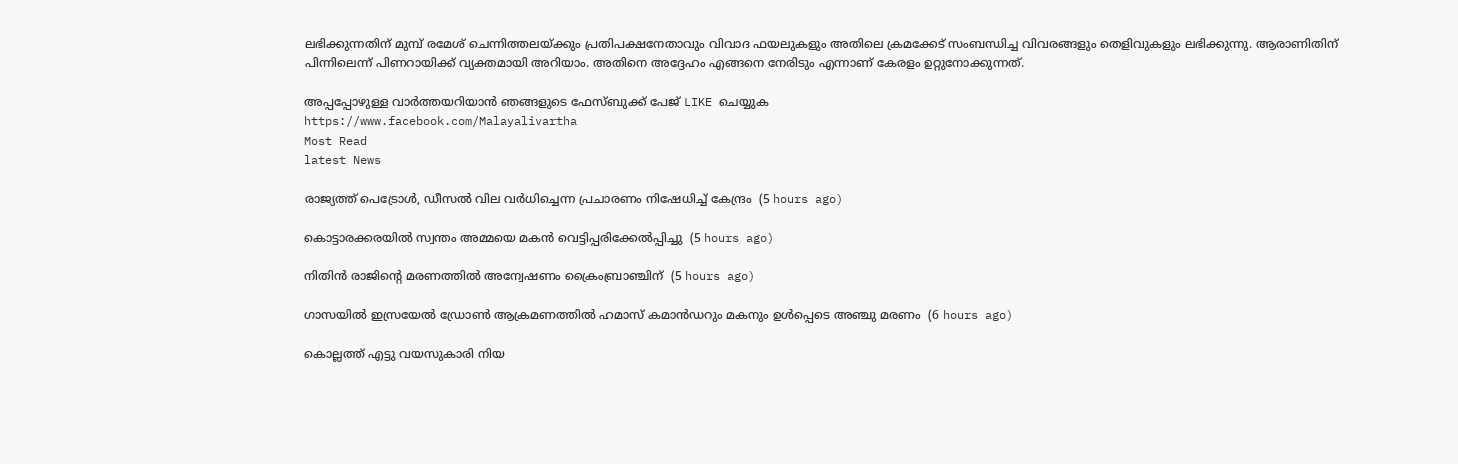ലഭിക്കുന്നതിന് മുമ്പ് രമേശ് ചെന്നിത്തലയ്ക്കും പ്രതിപക്ഷനേതാവും വിവാദ ഫയലുകളും അതിലെ ക്രമക്കേട് സംബന്ധിച്ച വിവരങ്ങളും തെളിവുകളും ലഭിക്കുന്നു. ആരാണിതിന് പിന്നിലെന്ന് പിണറായിക്ക് വ്യക്തമായി അറിയാം. അതിനെ അദ്ദേഹം എങ്ങനെ നേരിടും എന്നാണ് കേരളം ഉറ്റുനോക്കുന്നത്.

അപ്പപ്പോഴുള്ള വാര്‍ത്തയറിയാന്‍ ഞങ്ങളുടെ ഫേസ്‌ബുക്ക്‌ പേജ് LIKE ചെയ്യുക
https://www.facebook.com/Malayalivartha
Most Read
latest News

രാജ്യത്ത് പെട്രോള്‍, ഡീസല്‍ വില വര്‍ധിച്ചെന്ന പ്രചാരണം നിഷേധിച്ച് കേന്ദ്രം  (5 hours ago)

കൊട്ടാരക്കരയില്‍ സ്വന്തം അമ്മയെ മകന്‍ വെട്ടിപ്പരിക്കേല്‍പ്പിച്ചു  (5 hours ago)

നിതിന്‍ രാജിന്റെ മരണത്തില്‍ അന്വേഷണം ക്രൈംബ്രാഞ്ചിന്  (5 hours ago)

ഗാസയില്‍ ഇസ്രയേല്‍ ഡ്രോണ്‍ ആക്രമണത്തില്‍ ഹമാസ് കമാന്‍ഡറും മകനും ഉള്‍പ്പെടെ അഞ്ചു മരണം  (6 hours ago)

കൊല്ലത്ത് എട്ടു വയസുകാരി നിയ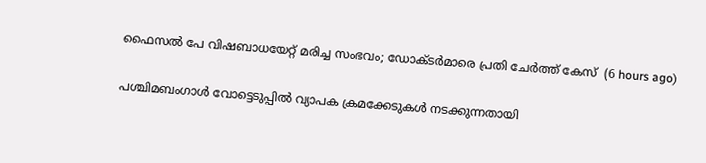ഫൈസല്‍ പേ വിഷബാധയേറ്റ് മരിച്ച സംഭവം; ഡോക്ടര്‍മാരെ പ്രതി ചേര്‍ത്ത് കേസ്  (6 hours ago)

പശ്ചിമബംഗാള്‍ വോട്ടെടുപ്പില്‍ വ്യാപക ക്രമക്കേടുകള്‍ നടക്കുന്നതായി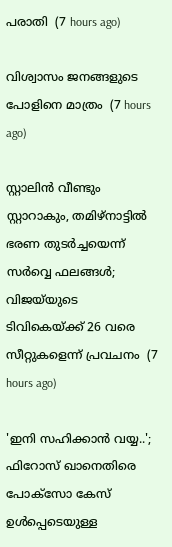പരാതി  (7 hours ago)

വിശ്വാസം ജനങ്ങളുടെ പോളിനെ മാത്രം  (7 hours ago)

സ്റ്റാലിൻ വീണ്ടും സ്റ്റാറാകും, തമിഴ്നാട്ടിൽ ഭരണ തുടർച്ചയെന്ന് സർവ്വെ ഫലങ്ങൾ; വിജയ്‍യുടെ ടിവികെയ്ക്ക് 26 വരെ സീറ്റുകളെന്ന് പ്രവചനം  (7 hours ago)

'ഇനി സഹിക്കാൻ വയ്യ..'; ഫിറോസ് ഖാനെതിരെ പോക്സോ കേസ് ഉൾപ്പെടെയുള്ള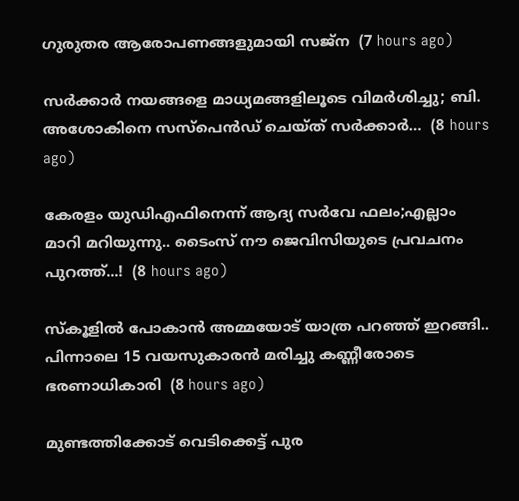ഗുരുതര ആരോപണങ്ങളുമായി സജ്‌ന  (7 hours ago)

സർക്കാർ നയങ്ങളെ മാധ്യമങ്ങളിലൂടെ വിമർശിച്ചു; ബി. അശോകിനെ സസ്പെൻഡ് ചെയ്ത് സർക്കാർ…  (8 hours ago)

കേരളം യുഡിഎഫിനെന്ന് ആദ്യ സർവേ ഫലം;എല്ലാം മാറി മറിയുന്നു.. ടൈംസ് നൗ ജെവിസിയുടെ പ്രവചനം പുറത്ത്...!  (8 hours ago)

സ്കൂളിൽ പോകാൻ അമ്മയോട് യാത്ര പറഞ്ഞ് ഇറങ്ങി.. പിന്നാലെ 15 വയസുകാരൻ മരിച്ചു കണ്ണീരോടെ ഭരണാധികാരി  (8 hours ago)

മുണ്ടത്തിക്കോട് വെടിക്കെട്ട് പുര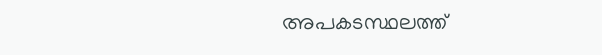അപകടസ്ഥലത്ത്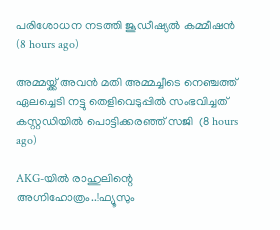പരിശോധന നടത്തി ജൂഡീഷ്യല്‍ കമ്മീഷന്‍  (8 hours ago)

അമ്മയ്ക്ക് അവൻ മതി അമ്മച്ചീടെ നെഞ്ചത്ത് ഏലച്ചെടി നട്ടു തെളിവെടുപ്പിൽ സംഭവിച്ചത് കസ്റ്റഡിയിൽ പൊട്ടിക്കരഞ്ഞ് സജി  (8 hours ago)

AKG-യിൽ രാഹുലിന്റെ അഗ്നിഹോത്രം..!ഫ്യൂസും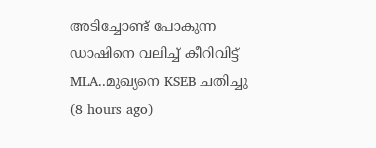അടിച്ചോണ്ട് പോകുന്ന ഡാഷിനെ വലിച്ച് കീറിവിട്ട് MLA..മുഖ്യനെ KSEB ചതിച്ചു  (8 hours ago)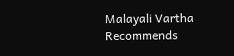Malayali Vartha Recommends